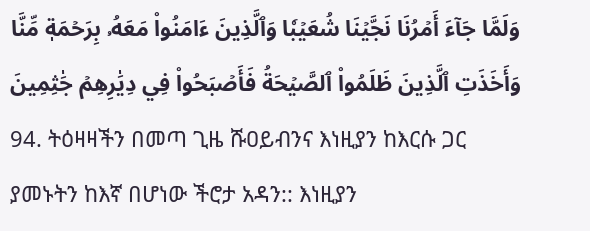وَلَمَّا جَآءَ أَمۡرُنَا نَجَّيۡنَا شُعَيۡبٗا وَٱلَّذِينَ ءَامَنُواْ مَعَهُۥ بِرَحۡمَةٖ مِّنَّا وَأَخَذَتِ ٱلَّذِينَ ظَلَمُواْ ٱلصَّيۡحَةُ فَأَصۡبَحُواْ فِي دِيَٰرِهِمۡ جَٰثِمِينَ
94. ትዕዛዛችን በመጣ ጊዜ ሹዐይብንና እነዚያን ከእርሱ ጋር ያመኑትን ከእኛ በሆነው ችሮታ አዳን:: እነዚያን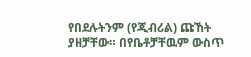የበደሉትንም (የጂብሪል) ጩኸት ያዘቻቸው። በየቤቶቻቸዉም ውስጥ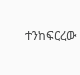ተንከፍርረው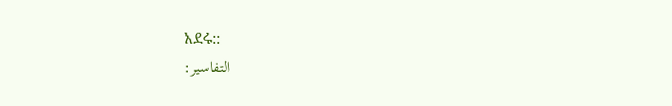አደሩ::
التفاسير: